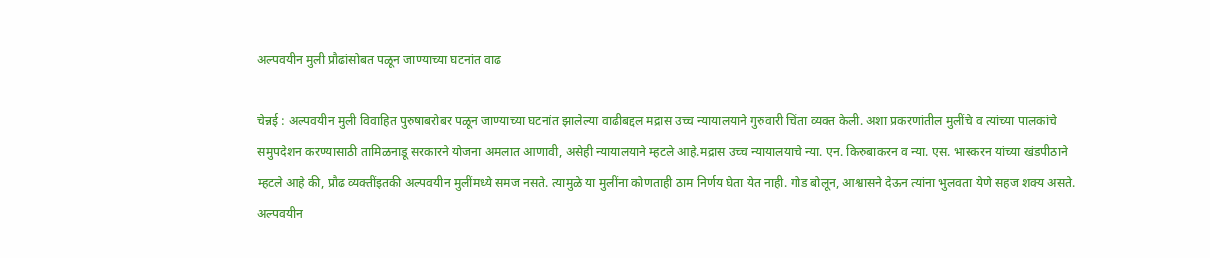अल्पवयीन मुली प्रौढांसोबत पळून जाण्याच्या घटनांत वाढ

चेन्नई : अल्पवयीन मुली विवाहित पुरुषाबरोबर पळून जाण्याच्या घटनांत झालेल्या वाढीबद्दल मद्रास उच्च न्यायालयाने गुरुवारी चिंता व्यक्त केली. अशा प्रकरणांतील मुलींचे व त्यांच्या पालकांचे समुपदेशन करण्यासाठी तामिळनाडू सरकारने योजना अमलात आणावी, असेही न्यायालयाने म्हटले आहे.मद्रास उच्च न्यायालयाचे न्या. एन. किरुबाकरन व न्या. एस. भास्करन यांच्या खंडपीठाने म्हटले आहे की, प्रौढ व्यक्तींइतकी अल्पवयीन मुलींमध्ये समज नसते. त्यामुळे या मुलींना कोणताही ठाम निर्णय घेता येत नाही. गोड बोलून, आश्वासने देऊन त्यांना भुलवता येणे सहज शक्य असते. अल्पवयीन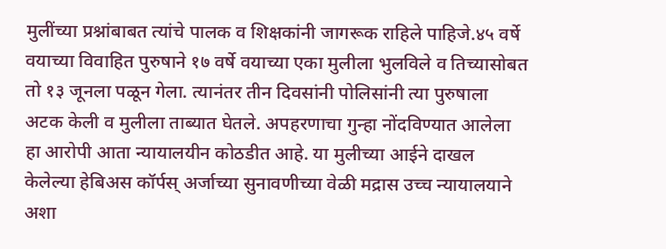मुलींच्या प्रश्नांबाबत त्यांचे पालक व शिक्षकांनी जागरूक राहिले पाहिजे.४५ वर्षे वयाच्या विवाहित पुरुषाने १७ वर्षे वयाच्या एका मुलीला भुलविले व तिच्यासोबत तो १३ जूनला पळून गेला. त्यानंतर तीन दिवसांनी पोलिसांनी त्या पुरुषाला अटक केली व मुलीला ताब्यात घेतले. अपहरणाचा गुन्हा नोंदविण्यात आलेला हा आरोपी आता न्यायालयीन कोठडीत आहे. या मुलीच्या आईने दाखल केलेल्या हेबिअस कॉर्पस् अर्जाच्या सुनावणीच्या वेळी मद्रास उच्च न्यायालयाने अशा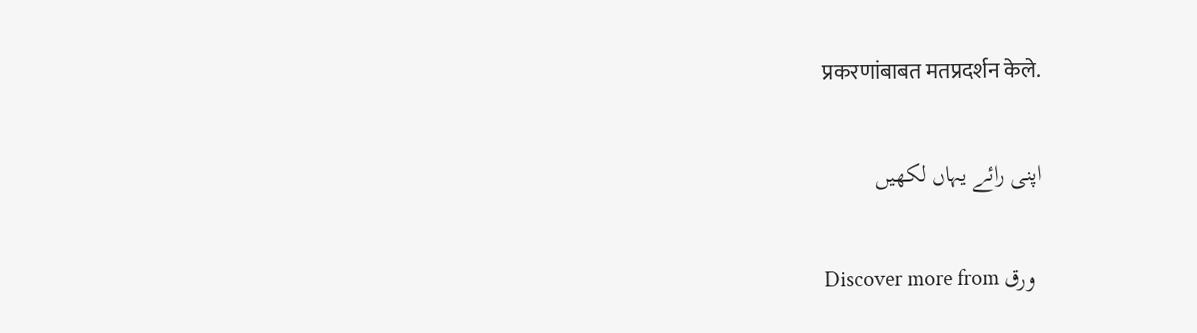प्रकरणांबाबत मतप्रदर्शन केले.

اپنی رائے یہاں لکھیں

Discover more from ورق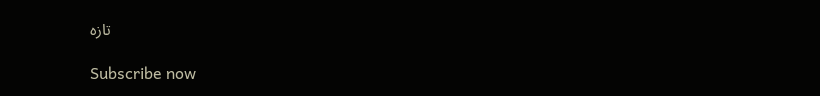تازہ

Subscribe now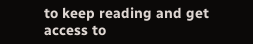to keep reading and get access to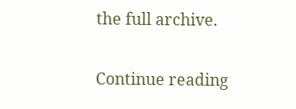the full archive.

Continue reading